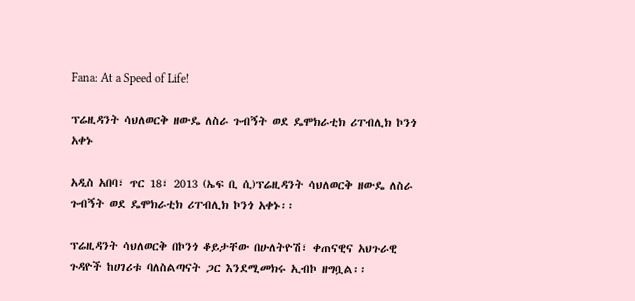Fana: At a Speed of Life!

ፕሬዚዳንት ሳህለወርቅ ዘውዴ ለስራ ጉብኝት ወደ ዴሞክራቲክ ሪፐብሊክ ኮንጎ አቀኑ

አዲስ አበባ፣ ጥር 18፣ 2013 (ኤፍ ቢ ሲ)ፕሬዚዳንት ሳህለወርቅ ዘውዴ ለስራ ጉብኝት ወደ ዴሞክራቲክ ሪፐብሊክ ኮንጎ አቀኑ፡፡

ፕሬዚዳንት ሳህለወርቅ በኮንጎ ቆይታቸው በሁለትዮሽ፣ ቀጠናዊና አህጉራዊ ጉዳዮች ከሀገሪቱ ባለስልጣናት ጋር እንደሚመክሩ ኢብኮ ዘግቧል፡፡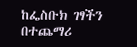ከፌስቡክ ገፃችን በተጨማሪ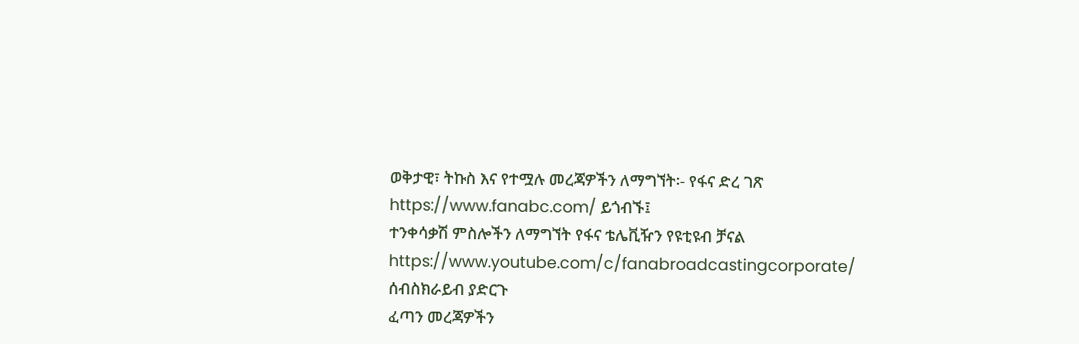ወቅታዊ፣ ትኩስ እና የተሟሉ መረጃዎችን ለማግኘት፡- የፋና ድረ ገጽ https://www.fanabc.com/ ይጎብኙ፤
ተንቀሳቃሽ ምስሎችን ለማግኘት የፋና ቴሌቪዥን የዩቲዩብ ቻናል https://www.youtube.com/c/fanabroadcastingcorporate/ ሰብስክራይብ ያድርጉ
ፈጣን መረጃዎችን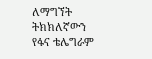ለማግኘት ትክክለኛውን የፋና ቴሌግራም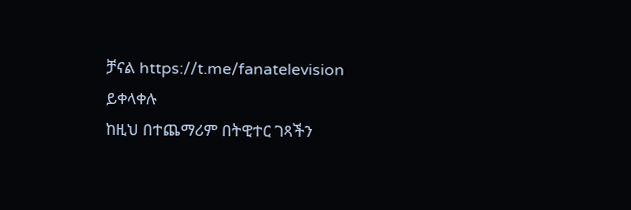ቻናል https://t.me/fanatelevision ይቀላቀሉ
ከዚህ በተጨማሪም በትዊተር ገጻችን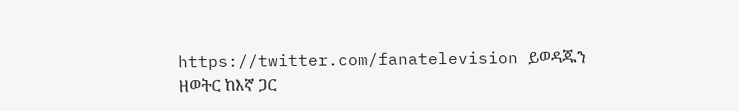https://twitter.com/fanatelevision ይወዳጁን
ዘወትር ከእኛ ጋር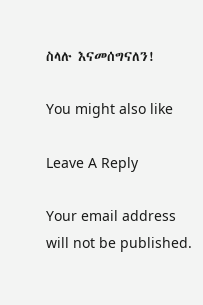ስላሉ እናመሰግናለን!

You might also like

Leave A Reply

Your email address will not be published.